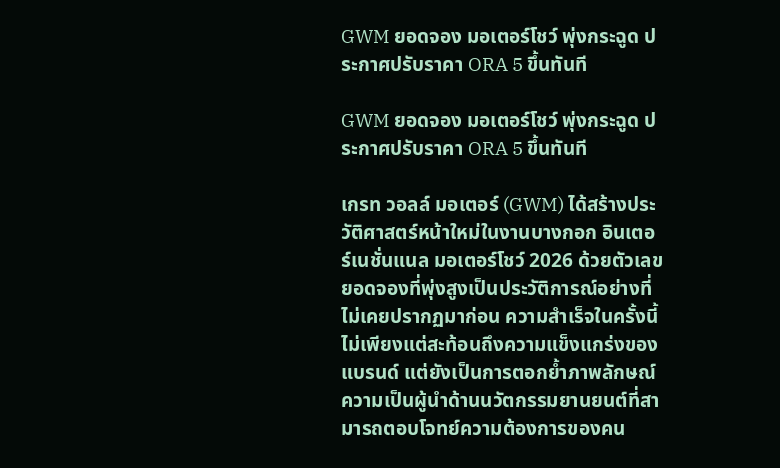GWM ยอดจอง มอเตอร์โชว์ พุ่งกระฉูด ประกาศปรับราคา ORA 5 ขึ้นทันที

GWM ยอดจอง มอเตอร์โชว์ พุ่งกระฉูด ประกาศปรับราคา ORA 5 ขึ้นทันที

เกรท วอลล์ มอเตอร์ (GWM) ได้สร้างประวัติศาสตร์หน้าใหม่ในงานบางกอก อินเตอร์เนชั่นแนล มอเตอร์โชว์ 2026 ด้วยตัวเลขยอดจองที่พุ่งสูงเป็นประวัติการณ์อย่างที่ไม่เคยปรากฏมาก่อน ความสำเร็จในครั้งนี้ไม่เพียงแต่สะท้อนถึงความแข็งแกร่งของแบรนด์ แต่ยังเป็นการตอกย้ำภาพลักษณ์ความเป็นผู้นำด้านนวัตกรรมยานยนต์ที่สามารถตอบโจทย์ความต้องการของคน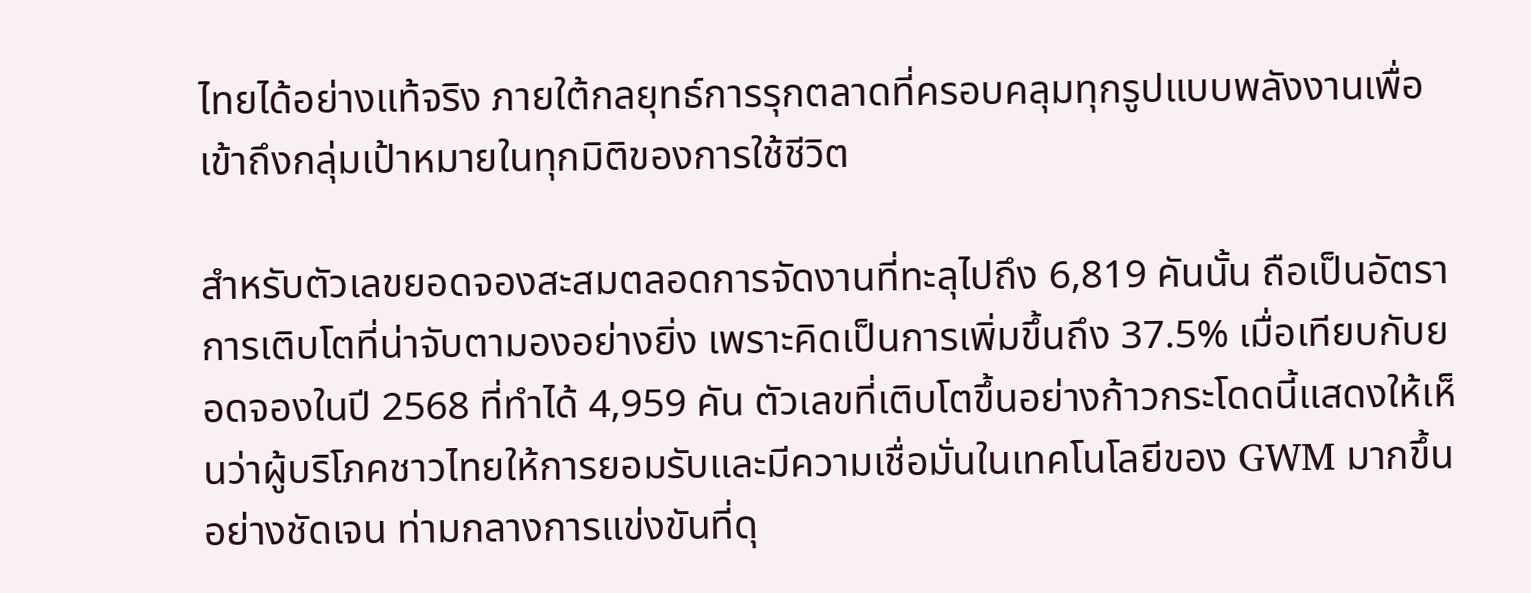ไทยได้อย่างแท้จริง ภายใต้กลยุทธ์การรุกตลาดที่ครอบคลุมทุกรูปแบบพลังงานเพื่อเข้าถึงกลุ่มเป้าหมายในทุกมิติของการใช้ชีวิต

สำหรับตัวเลขยอดจองสะสมตลอดการจัดงานที่ทะลุไปถึง 6,819 คันนั้น ถือเป็นอัตราการเติบโตที่น่าจับตามองอย่างยิ่ง เพราะคิดเป็นการเพิ่มขึ้นถึง 37.5% เมื่อเทียบกับยอดจองในปี 2568 ที่ทำได้ 4,959 คัน ตัวเลขที่เติบโตขึ้นอย่างก้าวกระโดดนี้แสดงให้เห็นว่าผู้บริโภคชาวไทยให้การยอมรับและมีความเชื่อมั่นในเทคโนโลยีของ GWM มากขึ้นอย่างชัดเจน ท่ามกลางการแข่งขันที่ดุ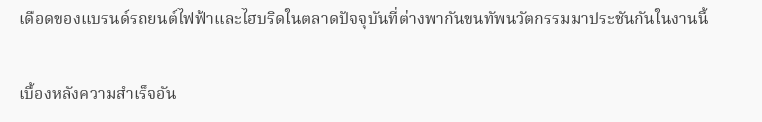เดือดของแบรนด์รถยนต์ไฟฟ้าและไฮบริดในตลาดปัจจุบันที่ต่างพากันขนทัพนวัตกรรมมาประชันกันในงานนี้

เบื้องหลังความสำเร็จอัน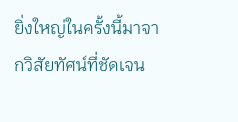ยิ่งใหญ่ในครั้งนี้มาจากวิสัยทัศน์ที่ชัดเจน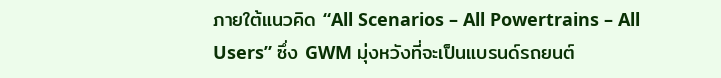ภายใต้แนวคิด “All Scenarios – All Powertrains – All Users” ซึ่ง GWM มุ่งหวังที่จะเป็นแบรนด์รถยนต์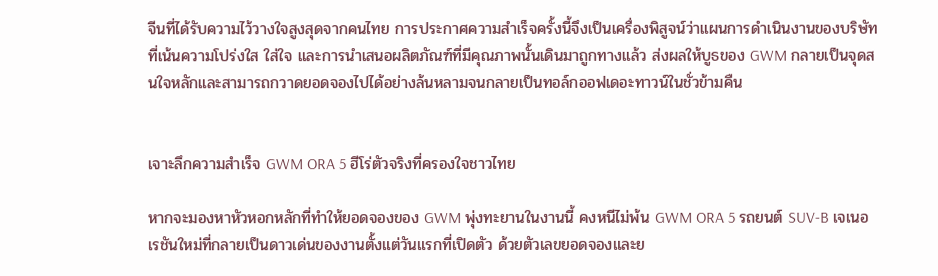จีนที่ได้รับความไว้วางใจสูงสุดจากคนไทย การประกาศความสำเร็จครั้งนี้จึงเป็นเครื่องพิสูจน์ว่าแผนการดำเนินงานของบริษัทที่เน้นความโปร่งใส ใส่ใจ และการนำเสนอผลิตภัณฑ์ที่มีคุณภาพนั้นเดินมาถูกทางแล้ว ส่งผลให้บูธของ GWM กลายเป็นจุดสนใจหลักและสามารถกวาดยอดจองไปได้อย่างล้นหลามจนกลายเป็นทอล์กออฟเดอะทาวน์ในชั่วข้ามคืน


เจาะลึกความสำเร็จ GWM ORA 5 ฮีโร่ตัวจริงที่ครองใจชาวไทย

หากจะมองหาหัวหอกหลักที่ทำให้ยอดจองของ GWM พุ่งทะยานในงานนี้ คงหนีไม่พ้น GWM ORA 5 รถยนต์ SUV-B เจเนอเรชันใหม่ที่กลายเป็นดาวเด่นของงานตั้งแต่วันแรกที่เปิดตัว ด้วยตัวเลขยอดจองและย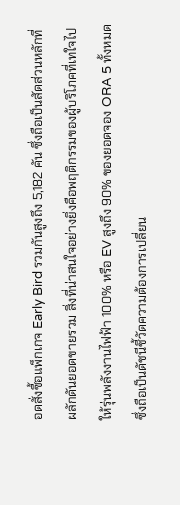อดสั่งซื้อแพ็กเกจ Early Bird รวมกันสูงถึง 5,182 คัน ซึ่งถือเป็นสัดส่วนหลักที่ผลักดันยอดขายรวม สิ่งที่น่าสนใจอย่างยิ่งคือพฤติกรรมของผู้บริโภคที่เทใจไปให้รุ่นพลังงานไฟฟ้า 100% หรือ EV สูงถึง 90% ของยอดจอง ORA 5 ทั้งหมด ซึ่งถือเป็นดัชนีชี้วัดความต้องการเปลี่ยน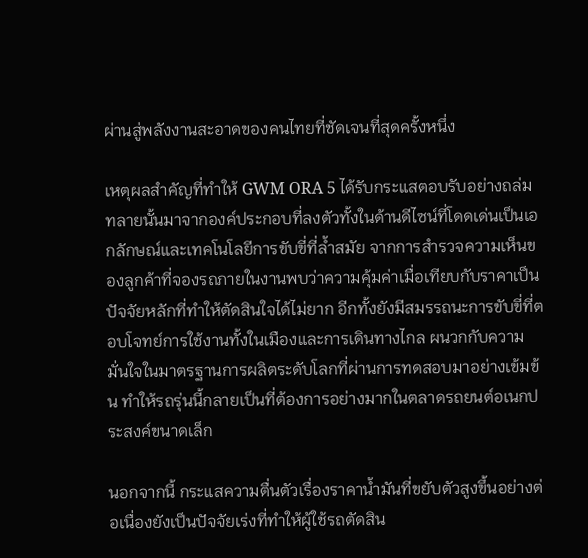ผ่านสู่พลังงานสะอาดของคนไทยที่ชัดเจนที่สุดครั้งหนึ่ง

เหตุผลสำคัญที่ทำให้ GWM ORA 5 ได้รับกระแสตอบรับอย่างถล่มทลายนั้นมาจากองค์ประกอบที่ลงตัวทั้งในด้านดีไซน์ที่โดดเด่นเป็นเอกลักษณ์และเทคโนโลยีการขับขี่ที่ล้ำสมัย จากการสำรวจความเห็นของลูกค้าที่จองรถภายในงานพบว่าความคุ้มค่าเมื่อเทียบกับราคาเป็นปัจจัยหลักที่ทำให้ตัดสินใจได้ไม่ยาก อีกทั้งยังมีสมรรถนะการขับขี่ที่ตอบโจทย์การใช้งานทั้งในเมืองและการเดินทางไกล ผนวกกับความมั่นใจในมาตรฐานการผลิตระดับโลกที่ผ่านการทดสอบมาอย่างเข้มข้น ทำให้รถรุ่นนี้กลายเป็นที่ต้องการอย่างมากในตลาดรถยนต์อเนกประสงค์ขนาดเล็ก

นอกจากนี้ กระแสความตื่นตัวเรื่องราคาน้ำมันที่ขยับตัวสูงขึ้นอย่างต่อเนื่องยังเป็นปัจจัยเร่งที่ทำให้ผู้ใช้รถตัดสิน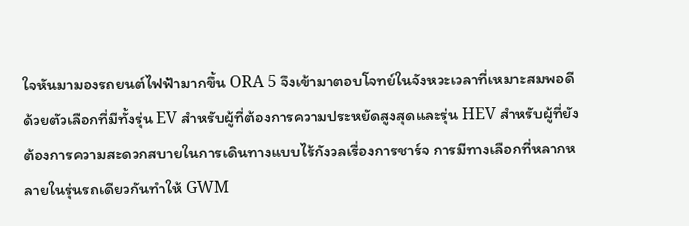ใจหันมามองรถยนต์ไฟฟ้ามากขึ้น ORA 5 จึงเข้ามาตอบโจทย์ในจังหวะเวลาที่เหมาะสมพอดี ด้วยตัวเลือกที่มีทั้งรุ่น EV สำหรับผู้ที่ต้องการความประหยัดสูงสุดและรุ่น HEV สำหรับผู้ที่ยังต้องการความสะดวกสบายในการเดินทางแบบไร้กังวลเรื่องการชาร์จ การมีทางเลือกที่หลากหลายในรุ่นรถเดียวกันทำให้ GWM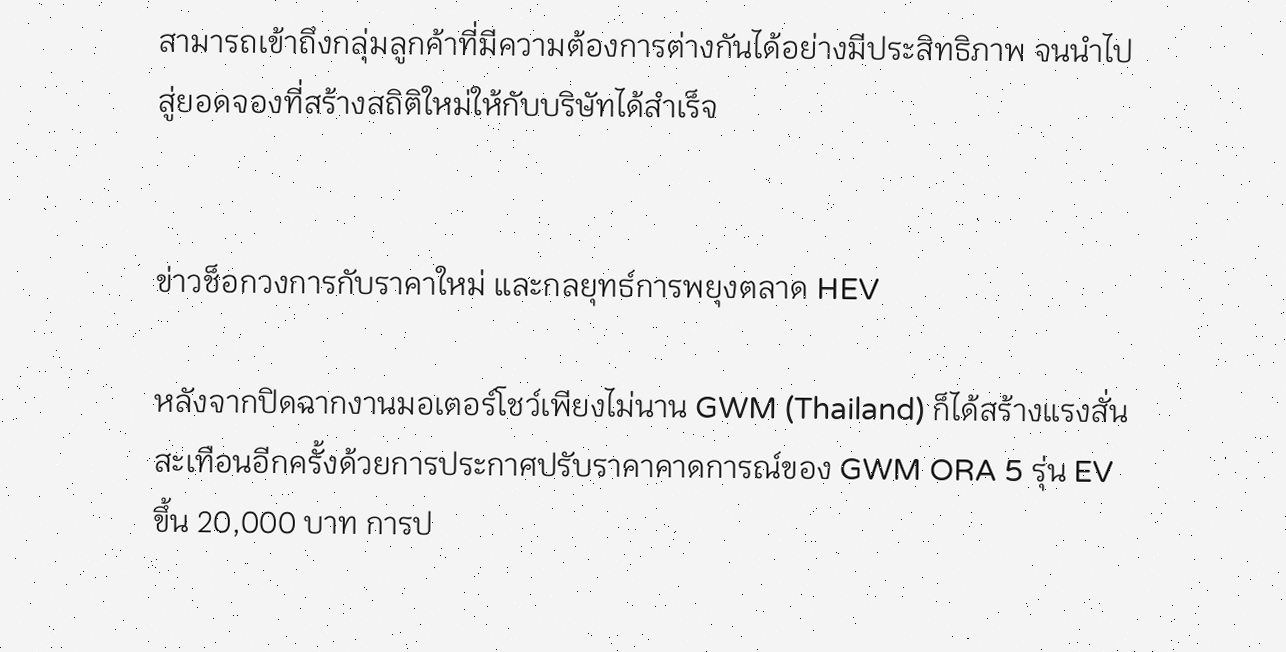สามารถเข้าถึงกลุ่มลูกค้าที่มีความต้องการต่างกันได้อย่างมีประสิทธิภาพ จนนำไปสู่ยอดจองที่สร้างสถิติใหม่ให้กับบริษัทได้สำเร็จ


ข่าวช็อกวงการกับราคาใหม่ และกลยุทธ์การพยุงตลาด HEV

หลังจากปิดฉากงานมอเตอร์โชว์เพียงไม่นาน GWM (Thailand) ก็ได้สร้างแรงสั่นสะเทือนอีกครั้งด้วยการประกาศปรับราคาคาดการณ์ของ GWM ORA 5 รุ่น EV ขึ้น 20,000 บาท การป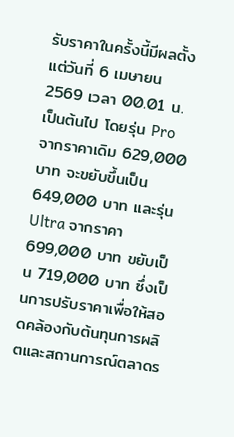รับราคาในครั้งนี้มีผลตั้งแต่วันที่ 6 เมษายน 2569 เวลา 00.01 น. เป็นต้นไป โดยรุ่น Pro จากราคาเดิม 629,000 บาท จะขยับขึ้นเป็น 649,000 บาท และรุ่น Ultra จากราคา 699,000 บาท ขยับเป็น 719,000 บาท ซึ่งเป็นการปรับราคาเพื่อให้สอดคล้องกับต้นทุนการผลิตและสถานการณ์ตลาดร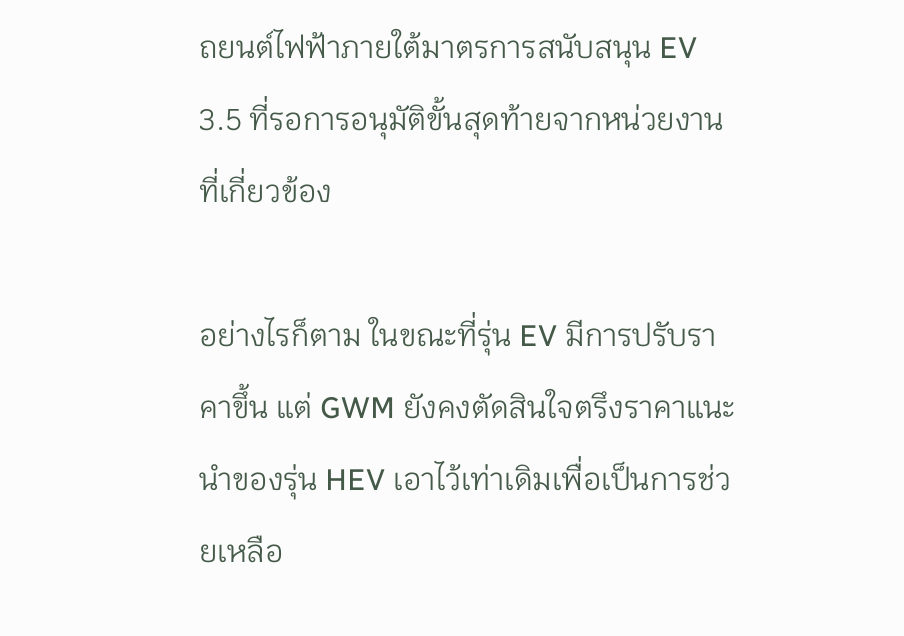ถยนต์ไฟฟ้าภายใต้มาตรการสนับสนุน EV 3.5 ที่รอการอนุมัติขั้นสุดท้ายจากหน่วยงานที่เกี่ยวข้อง

อย่างไรก็ตาม ในขณะที่รุ่น EV มีการปรับราคาขึ้น แต่ GWM ยังคงตัดสินใจตรึงราคาแนะนำของรุ่น HEV เอาไว้เท่าเดิมเพื่อเป็นการช่วยเหลือ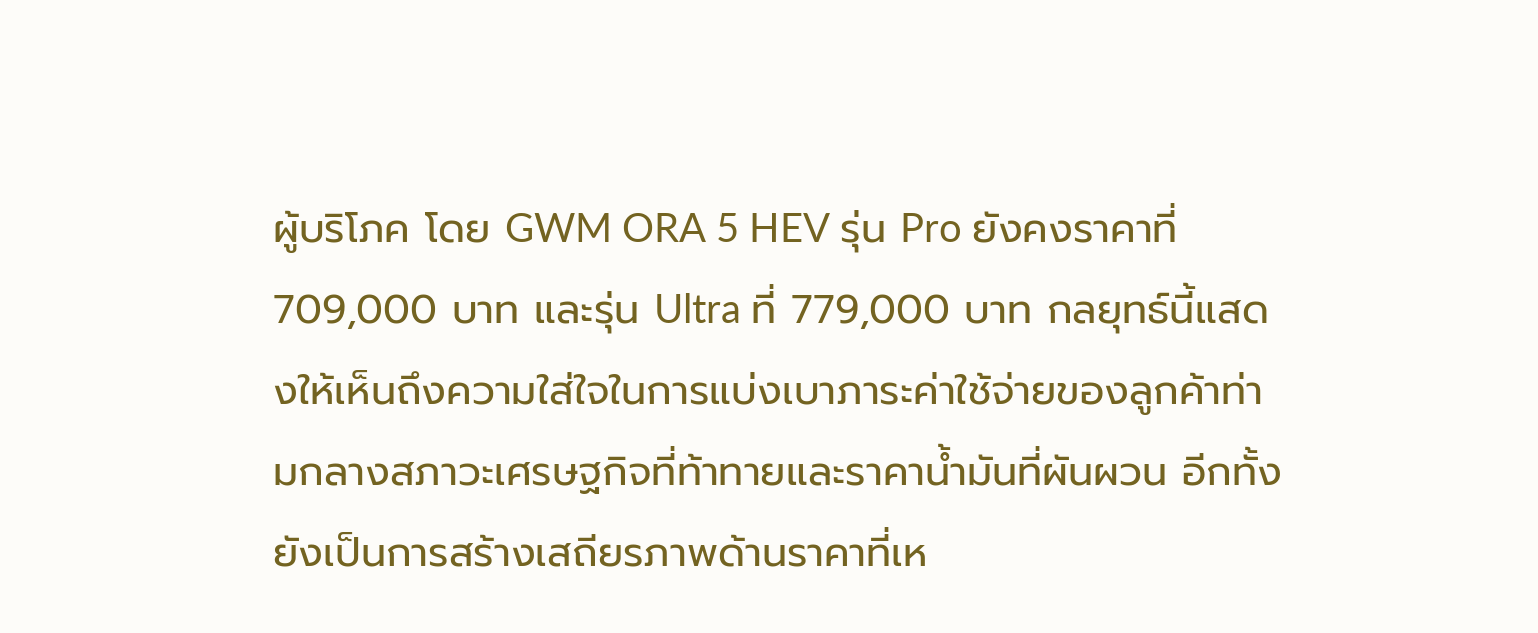ผู้บริโภค โดย GWM ORA 5 HEV รุ่น Pro ยังคงราคาที่ 709,000 บาท และรุ่น Ultra ที่ 779,000 บาท กลยุทธ์นี้แสดงให้เห็นถึงความใส่ใจในการแบ่งเบาภาระค่าใช้จ่ายของลูกค้าท่ามกลางสภาวะเศรษฐกิจที่ท้าทายและราคาน้ำมันที่ผันผวน อีกทั้งยังเป็นการสร้างเสถียรภาพด้านราคาที่เห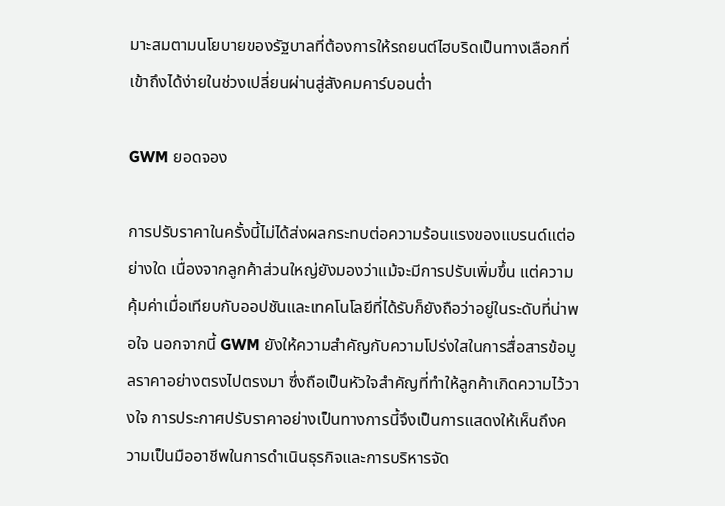มาะสมตามนโยบายของรัฐบาลที่ต้องการให้รถยนต์ไฮบริดเป็นทางเลือกที่เข้าถึงได้ง่ายในช่วงเปลี่ยนผ่านสู่สังคมคาร์บอนต่ำ

GWM ยอดจอง

การปรับราคาในครั้งนี้ไม่ได้ส่งผลกระทบต่อความร้อนแรงของแบรนด์แต่อย่างใด เนื่องจากลูกค้าส่วนใหญ่ยังมองว่าแม้จะมีการปรับเพิ่มขึ้น แต่ความคุ้มค่าเมื่อเทียบกับออปชันและเทคโนโลยีที่ได้รับก็ยังถือว่าอยู่ในระดับที่น่าพอใจ นอกจากนี้ GWM ยังให้ความสำคัญกับความโปร่งใสในการสื่อสารข้อมูลราคาอย่างตรงไปตรงมา ซึ่งถือเป็นหัวใจสำคัญที่ทำให้ลูกค้าเกิดความไว้วางใจ การประกาศปรับราคาอย่างเป็นทางการนี้จึงเป็นการแสดงให้เห็นถึงความเป็นมืออาชีพในการดำเนินธุรกิจและการบริหารจัด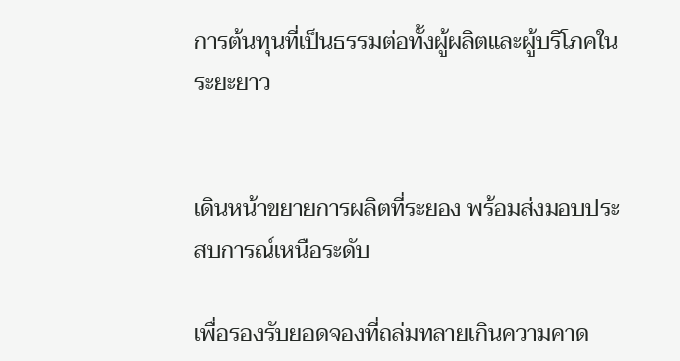การต้นทุนที่เป็นธรรมต่อทั้งผู้ผลิตและผู้บริโภคในระยะยาว


เดินหน้าขยายการผลิตที่ระยอง พร้อมส่งมอบประสบการณ์เหนือระดับ

เพื่อรองรับยอดจองที่ถล่มทลายเกินความคาด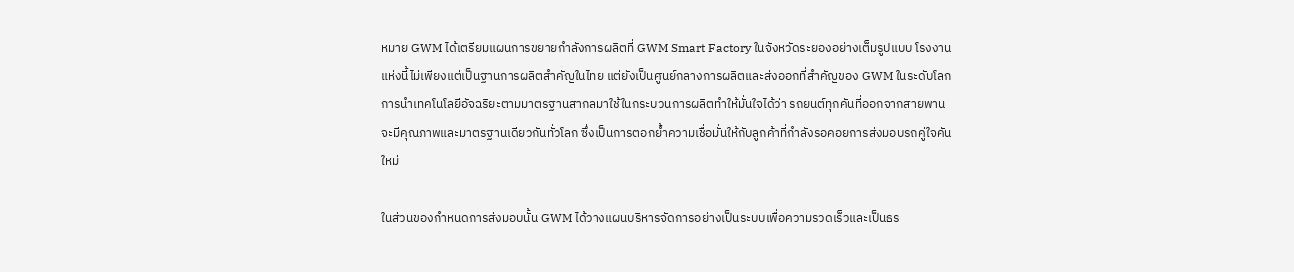หมาย GWM ได้เตรียมแผนการขยายกำลังการผลิตที่ GWM Smart Factory ในจังหวัดระยองอย่างเต็มรูปแบบ โรงงานแห่งนี้ไม่เพียงแต่เป็นฐานการผลิตสำคัญในไทย แต่ยังเป็นศูนย์กลางการผลิตและส่งออกที่สำคัญของ GWM ในระดับโลก การนำเทคโนโลยีอัจฉริยะตามมาตรฐานสากลมาใช้ในกระบวนการผลิตทำให้มั่นใจได้ว่า รถยนต์ทุกคันที่ออกจากสายพานจะมีคุณภาพและมาตรฐานเดียวกันทั่วโลก ซึ่งเป็นการตอกย้ำความเชื่อมั่นให้กับลูกค้าที่กำลังรอคอยการส่งมอบรถคู่ใจคันใหม่

ในส่วนของกำหนดการส่งมอบนั้น GWM ได้วางแผนบริหารจัดการอย่างเป็นระบบเพื่อความรวดเร็วและเป็นธร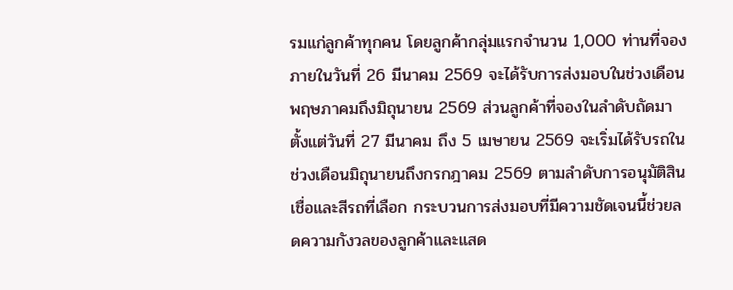รมแก่ลูกค้าทุกคน โดยลูกค้ากลุ่มแรกจำนวน 1,000 ท่านที่จองภายในวันที่ 26 มีนาคม 2569 จะได้รับการส่งมอบในช่วงเดือนพฤษภาคมถึงมิถุนายน 2569 ส่วนลูกค้าที่จองในลำดับถัดมาตั้งแต่วันที่ 27 มีนาคม ถึง 5 เมษายน 2569 จะเริ่มได้รับรถในช่วงเดือนมิถุนายนถึงกรกฎาคม 2569 ตามลำดับการอนุมัติสินเชื่อและสีรถที่เลือก กระบวนการส่งมอบที่มีความชัดเจนนี้ช่วยลดความกังวลของลูกค้าและแสด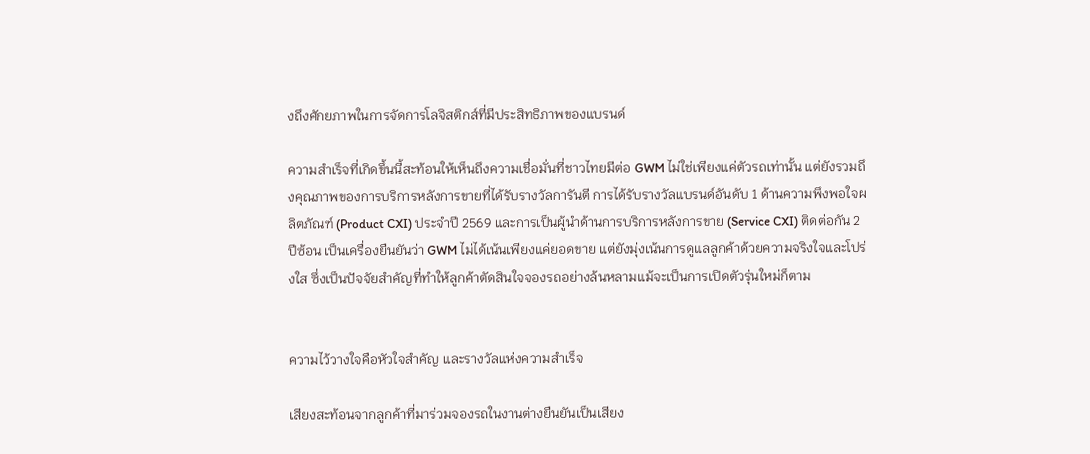งถึงศักยภาพในการจัดการโลจิสติกส์ที่มีประสิทธิภาพของแบรนด์

ความสำเร็จที่เกิดขึ้นนี้สะท้อนให้เห็นถึงความเชื่อมั่นที่ชาวไทยมีต่อ GWM ไม่ใช่เพียงแค่ตัวรถเท่านั้น แต่ยังรวมถึงคุณภาพของการบริการหลังการขายที่ได้รับรางวัลการันตี การได้รับรางวัลแบรนด์อันดับ 1 ด้านความพึงพอใจผลิตภัณฑ์ (Product CXI) ประจำปี 2569 และการเป็นผู้นำด้านการบริการหลังการขาย (Service CXI) ติดต่อกัน 2 ปีซ้อน เป็นเครื่องยืนยันว่า GWM ไม่ได้เน้นเพียงแค่ยอดขาย แต่ยังมุ่งเน้นการดูแลลูกค้าด้วยความจริงใจและโปร่งใส ซึ่งเป็นปัจจัยสำคัญที่ทำให้ลูกค้าตัดสินใจจองรถอย่างล้นหลามแม้จะเป็นการเปิดตัวรุ่นใหม่ก็ตาม


ความไว้วางใจคือหัวใจสำคัญ และรางวัลแห่งความสำเร็จ

เสียงสะท้อนจากลูกค้าที่มาร่วมจองรถในงานต่างยืนยันเป็นเสียง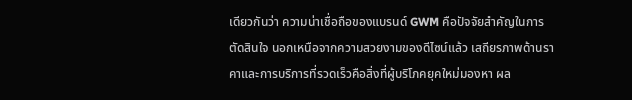เดียวกันว่า ความน่าเชื่อถือของแบรนด์ GWM คือปัจจัยสำคัญในการตัดสินใจ นอกเหนือจากความสวยงามของดีไซน์แล้ว เสถียรภาพด้านราคาและการบริการที่รวดเร็วคือสิ่งที่ผู้บริโภคยุคใหม่มองหา ผล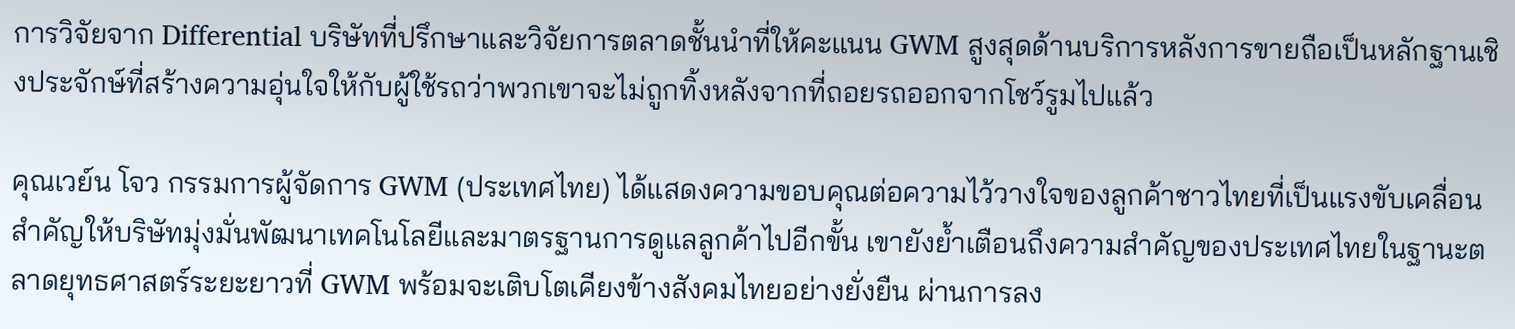การวิจัยจาก Differential บริษัทที่ปรึกษาและวิจัยการตลาดชั้นนำที่ให้คะแนน GWM สูงสุดด้านบริการหลังการขายถือเป็นหลักฐานเชิงประจักษ์ที่สร้างความอุ่นใจให้กับผู้ใช้รถว่าพวกเขาจะไม่ถูกทิ้งหลังจากที่ถอยรถออกจากโชว์รูมไปแล้ว

คุณเวย์น โจว กรรมการผู้จัดการ GWM (ประเทศไทย) ได้แสดงความขอบคุณต่อความไว้วางใจของลูกค้าชาวไทยที่เป็นแรงขับเคลื่อนสำคัญให้บริษัทมุ่งมั่นพัฒนาเทคโนโลยีและมาตรฐานการดูแลลูกค้าไปอีกขั้น เขายังย้ำเตือนถึงความสำคัญของประเทศไทยในฐานะตลาดยุทธศาสตร์ระยะยาวที่ GWM พร้อมจะเติบโตเคียงข้างสังคมไทยอย่างยั่งยืน ผ่านการลง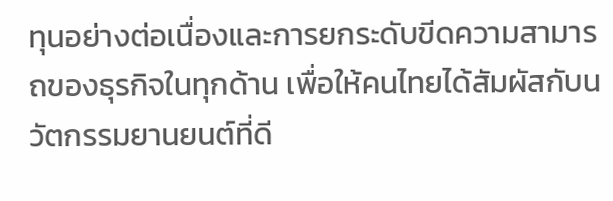ทุนอย่างต่อเนื่องและการยกระดับขีดความสามารถของธุรกิจในทุกด้าน เพื่อให้คนไทยได้สัมผัสกับนวัตกรรมยานยนต์ที่ดี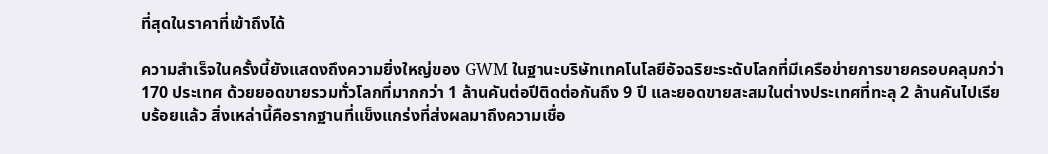ที่สุดในราคาที่เข้าถึงได้

ความสำเร็จในครั้งนี้ยังแสดงถึงความยิ่งใหญ่ของ GWM ในฐานะบริษัทเทคโนโลยีอัจฉริยะระดับโลกที่มีเครือข่ายการขายครอบคลุมกว่า 170 ประเทศ ด้วยยอดขายรวมทั่วโลกที่มากกว่า 1 ล้านคันต่อปีติดต่อกันถึง 9 ปี และยอดขายสะสมในต่างประเทศที่ทะลุ 2 ล้านคันไปเรียบร้อยแล้ว สิ่งเหล่านี้คือรากฐานที่แข็งแกร่งที่ส่งผลมาถึงความเชื่อ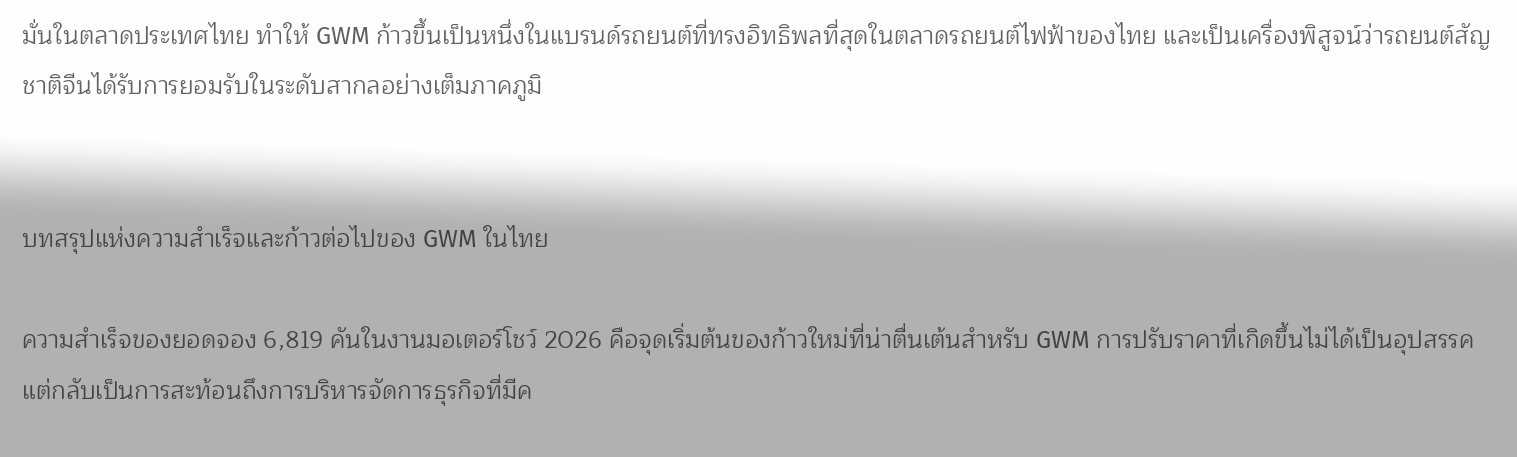มั่นในตลาดประเทศไทย ทำให้ GWM ก้าวขึ้นเป็นหนึ่งในแบรนด์รถยนต์ที่ทรงอิทธิพลที่สุดในตลาดรถยนต์ไฟฟ้าของไทย และเป็นเครื่องพิสูจน์ว่ารถยนต์สัญชาติจีนได้รับการยอมรับในระดับสากลอย่างเต็มภาคภูมิ


บทสรุปแห่งความสำเร็จและก้าวต่อไปของ GWM ในไทย

ความสำเร็จของยอดจอง 6,819 คันในงานมอเตอร์โชว์ 2026 คือจุดเริ่มต้นของก้าวใหม่ที่น่าตื่นเต้นสำหรับ GWM การปรับราคาที่เกิดขึ้นไม่ได้เป็นอุปสรรค แต่กลับเป็นการสะท้อนถึงการบริหารจัดการธุรกิจที่มีค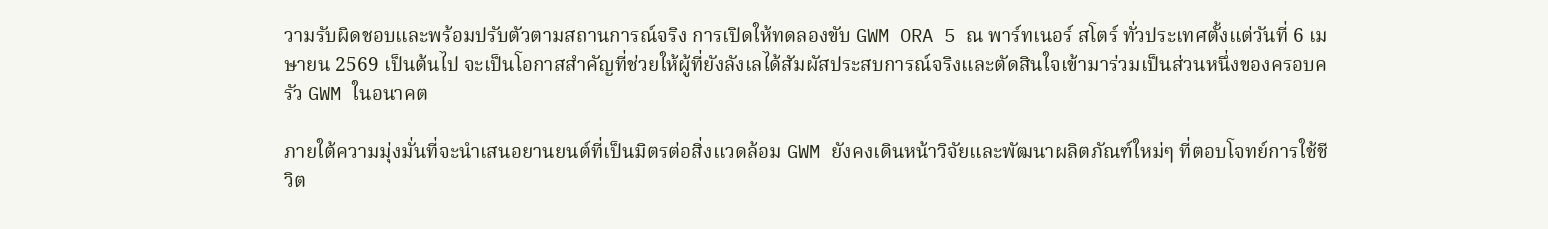วามรับผิดชอบและพร้อมปรับตัวตามสถานการณ์จริง การเปิดให้ทดลองขับ GWM ORA 5 ณ พาร์ทเนอร์ สโตร์ ทั่วประเทศตั้งแต่วันที่ 6 เมษายน 2569 เป็นต้นไป จะเป็นโอกาสสำคัญที่ช่วยให้ผู้ที่ยังลังเลได้สัมผัสประสบการณ์จริงและตัดสินใจเข้ามาร่วมเป็นส่วนหนึ่งของครอบครัว GWM ในอนาคต

ภายใต้ความมุ่งมั่นที่จะนำเสนอยานยนต์ที่เป็นมิตรต่อสิ่งแวดล้อม GWM ยังคงเดินหน้าวิจัยและพัฒนาผลิตภัณฑ์ใหม่ๆ ที่ตอบโจทย์การใช้ชีวิต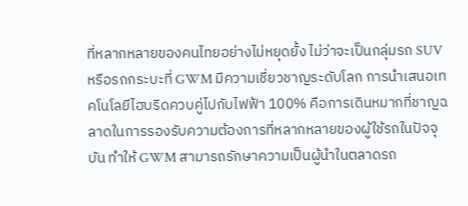ที่หลากหลายของคนไทยอย่างไม่หยุดยั้ง ไม่ว่าจะเป็นกลุ่มรถ SUV หรือรถกระบะที่ GWM มีความเชี่ยวชาญระดับโลก การนำเสนอเทคโนโลยีไฮบริดควบคู่ไปกับไฟฟ้า 100% คือการเดินหมากที่ชาญฉลาดในการรองรับความต้องการที่หลากหลายของผู้ใช้รถในปัจจุบัน ทำให้ GWM สามารถรักษาความเป็นผู้นำในตลาดรถ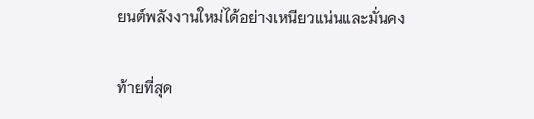ยนต์พลังงานใหม่ได้อย่างเหนียวแน่นและมั่นคง

ท้ายที่สุด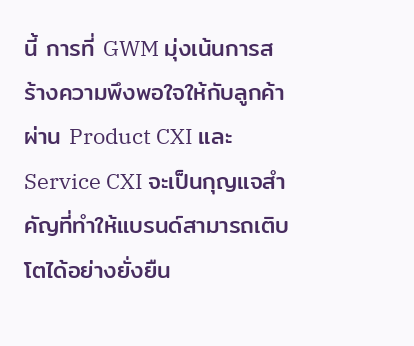นี้ การที่ GWM มุ่งเน้นการสร้างความพึงพอใจให้กับลูกค้าผ่าน Product CXI และ Service CXI จะเป็นกุญแจสำคัญที่ทำให้แบรนด์สามารถเติบโตได้อย่างยั่งยืน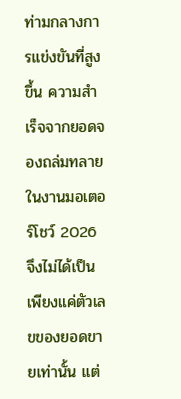ท่ามกลางการแข่งขันที่สูงขึ้น ความสำเร็จจากยอดจองถล่มทลายในงานมอเตอร์โชว์ 2026 จึงไม่ได้เป็นเพียงแค่ตัวเลขของยอดขายเท่านั้น แต่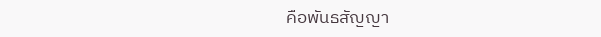คือพันธสัญญา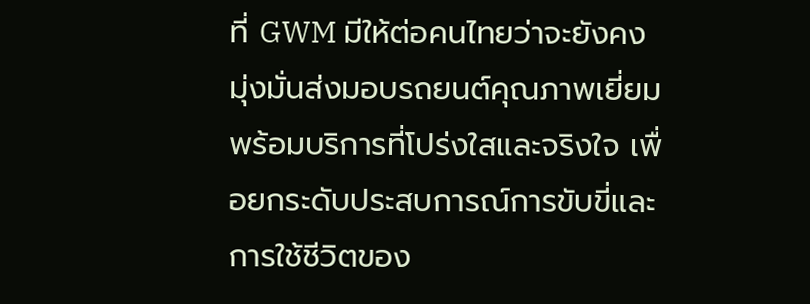ที่ GWM มีให้ต่อคนไทยว่าจะยังคงมุ่งมั่นส่งมอบรถยนต์คุณภาพเยี่ยมพร้อมบริการที่โปร่งใสและจริงใจ เพื่อยกระดับประสบการณ์การขับขี่และการใช้ชีวิตของ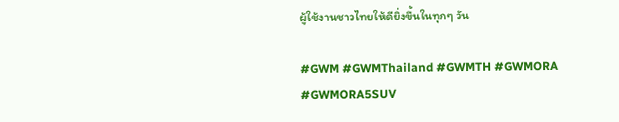ผู้ใช้งานชาวไทยให้ดียิ่งขึ้นในทุกๆ วัน

#GWM #GWMThailand #GWMTH #GWMORA #GWMORA5SUV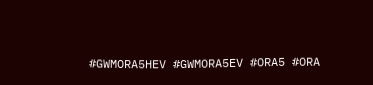#GWMORA5HEV #GWMORA5EV #ORA5 #ORA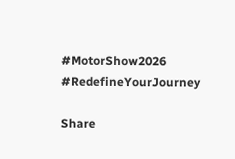#MotorShow2026 #RedefineYourJourney

Share